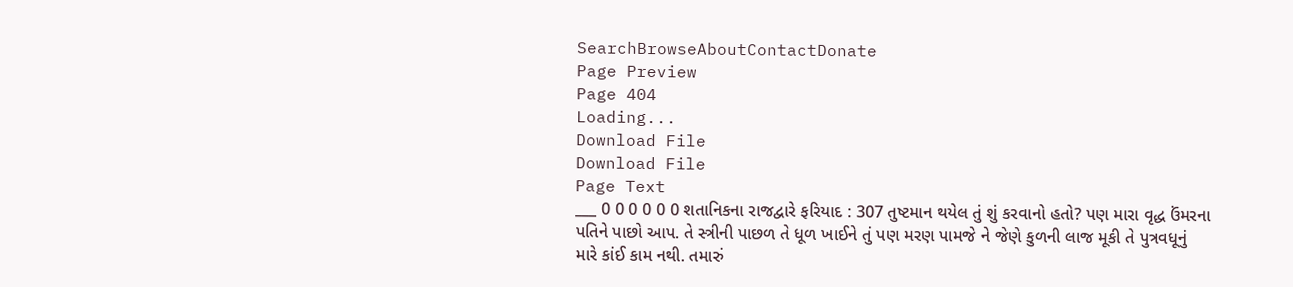SearchBrowseAboutContactDonate
Page Preview
Page 404
Loading...
Download File
Download File
Page Text
___ 0 0 0 0 0 0 શતાનિકના રાજદ્વારે ફરિયાદ : 307 તુષ્ટમાન થયેલ તું શું કરવાનો હતો? પણ મારા વૃદ્ધ ઉંમરના પતિને પાછો આપ. તે સ્ત્રીની પાછળ તે ધૂળ ખાઈને તું પણ મરણ પામજે ને જેણે કુળની લાજ મૂકી તે પુત્રવધૂનું મારે કાંઈ કામ નથી. તમારું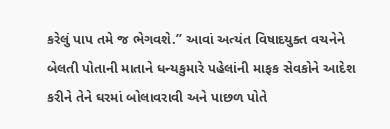કરેલું પાપ તમે જ ભેગવશે.” આવાં અત્યંત વિષાદયુક્ત વચનેને બેલતી પોતાની માતાને ધન્યકુમારે પહેલાંની માફક સેવકોને આદેશ કરીને તેને ઘરમાં બોલાવરાવી અને પાછળ પોતે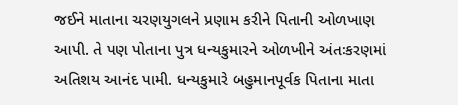જઈને માતાના ચરણયુગલને પ્રણામ કરીને પિતાની ઓળખાણ આપી. તે પણ પોતાના પુત્ર ધન્યકુમારને ઓળખીને અંતઃકરણમાં અતિશય આનંદ પામી. ધન્યકુમારે બહુમાનપૂર્વક પિતાના માતા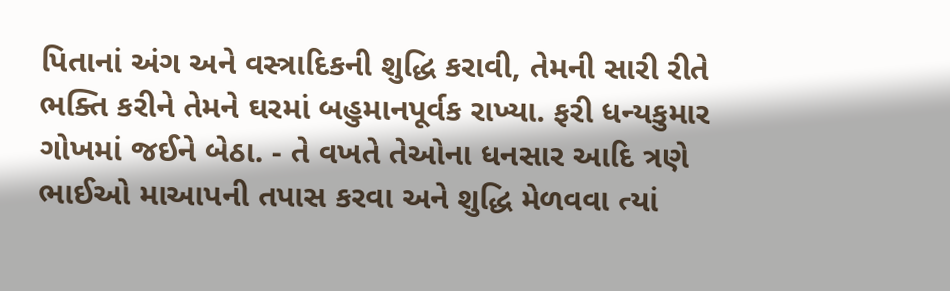પિતાનાં અંગ અને વસ્ત્રાદિકની શુદ્ધિ કરાવી, તેમની સારી રીતે ભક્તિ કરીને તેમને ઘરમાં બહુમાનપૂર્વક રાખ્યા. ફરી ધન્યકુમાર ગોખમાં જઈને બેઠા. - તે વખતે તેઓના ધનસાર આદિ ત્રણે ભાઈઓ માઆપની તપાસ કરવા અને શુદ્ધિ મેળવવા ત્યાં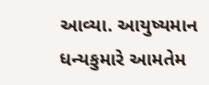આવ્યા. આયુષ્યમાન ધન્યકુમારે આમતેમ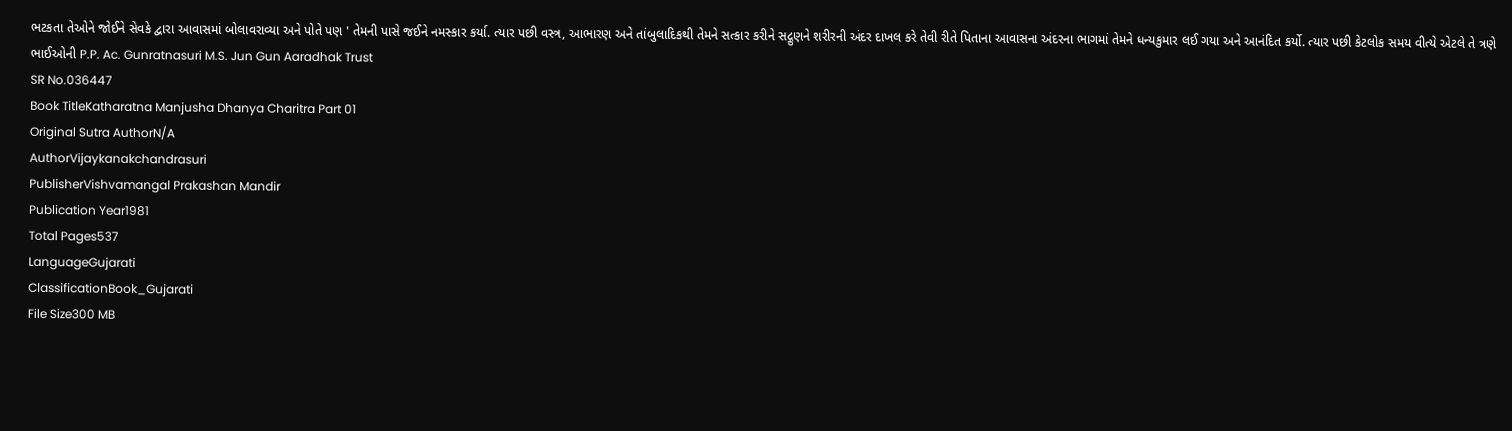ભટકતા તેઓને જોઈને સેવકે દ્વારા આવાસમાં બોલાવરાવ્યા અને પોતે પણ ' તેમની પાસે જઈને નમસ્કાર કર્યા. ત્યાર પછી વસ્ત્ર, આભારણ અને તાંબુલાદિકથી તેમને સત્કાર કરીને સદ્ગુણને શરીરની અંદર દાખલ કરે તેવી રીતે પિતાના આવાસના અંદરના ભાગમાં તેમને ધન્યકુમાર લઈ ગયા અને આનંદિત કર્યો. ત્યાર પછી કેટલોક સમય વીત્યે એટલે તે ત્રણે ભાઈઓની P.P. Ac. Gunratnasuri M.S. Jun Gun Aaradhak Trust
SR No.036447
Book TitleKatharatna Manjusha Dhanya Charitra Part 01
Original Sutra AuthorN/A
AuthorVijaykanakchandrasuri
PublisherVishvamangal Prakashan Mandir
Publication Year1981
Total Pages537
LanguageGujarati
ClassificationBook_Gujarati
File Size300 MB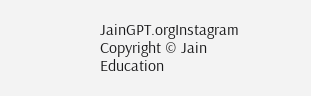JainGPT.orgInstagram
Copyright © Jain Education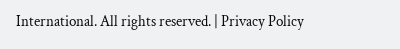International. All rights reserved. | Privacy Policy